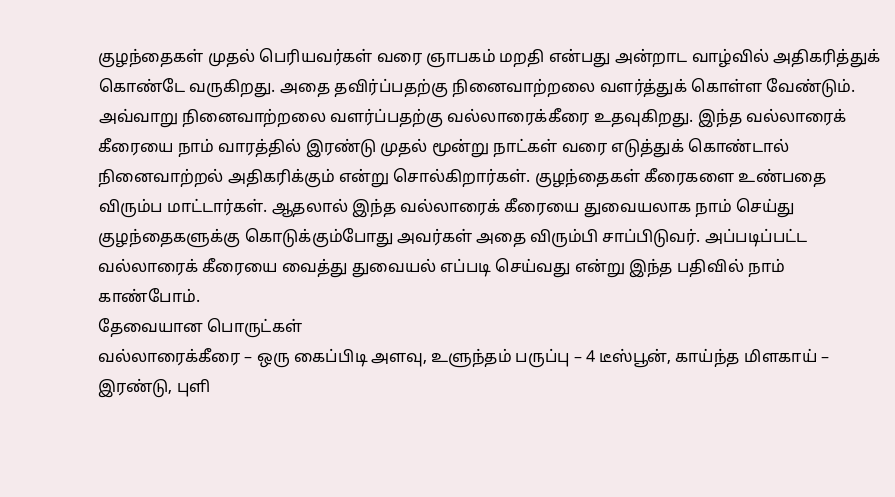குழந்தைகள் முதல் பெரியவர்கள் வரை ஞாபகம் மறதி என்பது அன்றாட வாழ்வில் அதிகரித்துக் கொண்டே வருகிறது. அதை தவிர்ப்பதற்கு நினைவாற்றலை வளர்த்துக் கொள்ள வேண்டும். அவ்வாறு நினைவாற்றலை வளர்ப்பதற்கு வல்லாரைக்கீரை உதவுகிறது. இந்த வல்லாரைக் கீரையை நாம் வாரத்தில் இரண்டு முதல் மூன்று நாட்கள் வரை எடுத்துக் கொண்டால் நினைவாற்றல் அதிகரிக்கும் என்று சொல்கிறார்கள். குழந்தைகள் கீரைகளை உண்பதை விரும்ப மாட்டார்கள். ஆதலால் இந்த வல்லாரைக் கீரையை துவையலாக நாம் செய்து குழந்தைகளுக்கு கொடுக்கும்போது அவர்கள் அதை விரும்பி சாப்பிடுவர். அப்படிப்பட்ட வல்லாரைக் கீரையை வைத்து துவையல் எப்படி செய்வது என்று இந்த பதிவில் நாம் காண்போம்.
தேவையான பொருட்கள்
வல்லாரைக்கீரை – ஒரு கைப்பிடி அளவு, உளுந்தம் பருப்பு – 4 டீஸ்பூன், காய்ந்த மிளகாய் – இரண்டு, புளி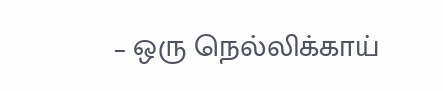– ஒரு நெல்லிக்காய்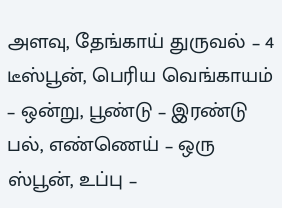அளவு, தேங்காய் துருவல் – 4 டீஸ்பூன், பெரிய வெங்காயம் – ஒன்று, பூண்டு – இரண்டு பல், எண்ணெய் – ஒரு ஸ்பூன், உப்பு –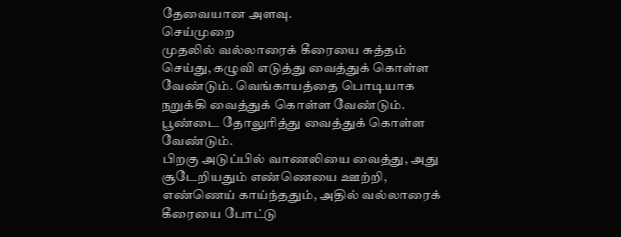தேவையான அளவு.
செய்முறை
முதலில் வல்லாரைக் கீரையை சுத்தம் செய்து, கழுவி எடுத்து வைத்துக் கொள்ள வேண்டும். வெங்காயத்தை பொடியாக நறுக்கி வைத்துக் கொள்ள வேண்டும். பூண்டை தோலுரித்து வைத்துக் கொள்ள வேண்டும்.
பிறகு அடுப்பில் வாணலியை வைத்து, அது சூடேறியதும் எண்ணெயை ஊற்றி, எண்ணெய் காய்ந்ததும், அதில் வல்லாரைக் கீரையை போட்டு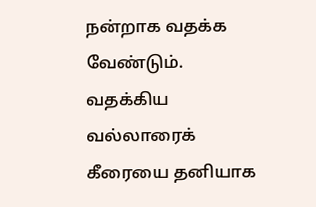நன்றாக வதக்க வேண்டும்.
வதக்கிய வல்லாரைக் கீரையை தனியாக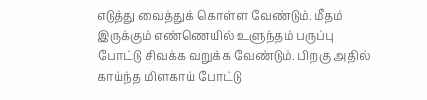எடுத்து வைத்துக் கொள்ள வேண்டும். மீதம் இருக்கும் எண்ணெயில் உளுந்தம் பருப்பு போட்டு சிவக்க வறுக்க வேண்டும். பிறகு அதில் காய்ந்த மிளகாய் போட்டு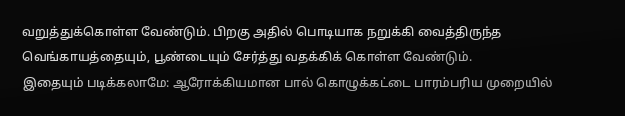வறுத்துக்கொள்ள வேண்டும். பிறகு அதில் பொடியாக நறுக்கி வைத்திருந்த வெங்காயத்தையும், பூண்டையும் சேர்த்து வதக்கிக் கொள்ள வேண்டும்.
இதையும் படிக்கலாமே: ஆரோக்கியமான பால் கொழுக்கட்டை பாரம்பரிய முறையில்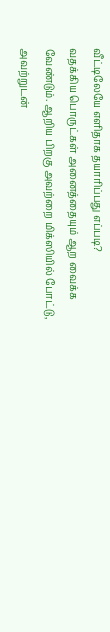வீட்டிலேயே எளிதாக தயாரிப்பது எப்படி?
வதக்கிய பொருட்கள் அனைத்தையும் ஆற வைக்க வேண்டும். ஆறிய பிறகு அவற்றை மிக்ஸியில் போட்டு, அவற்றுடன்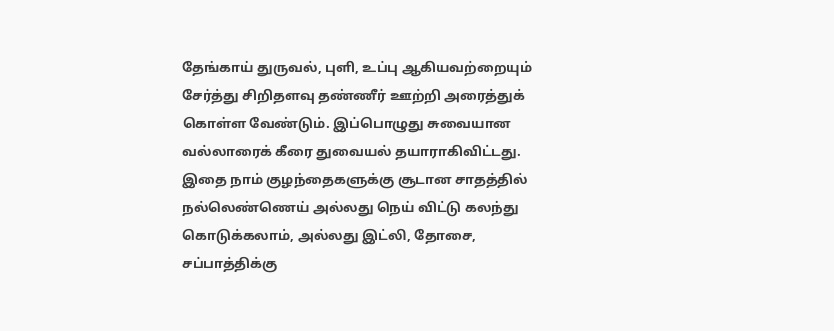தேங்காய் துருவல், புளி, உப்பு ஆகியவற்றையும் சேர்த்து சிறிதளவு தண்ணீர் ஊற்றி அரைத்துக் கொள்ள வேண்டும். இப்பொழுது சுவையான வல்லாரைக் கீரை துவையல் தயாராகிவிட்டது. இதை நாம் குழந்தைகளுக்கு சூடான சாதத்தில் நல்லெண்ணெய் அல்லது நெய் விட்டு கலந்து கொடுக்கலாம், அல்லது இட்லி, தோசை, சப்பாத்திக்கு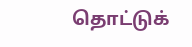தொட்டுக்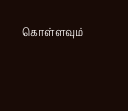கொள்ளவும்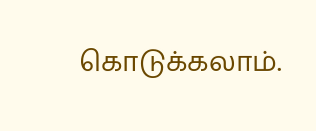கொடுக்கலாம்.